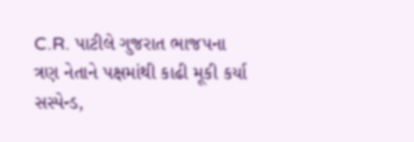C.R. પાટીલે ગુજરાત ભાજપના ત્રણ નેતાને પક્ષમાંથી કાઢી મૂકી કર્યા સસ્પેન્ડ,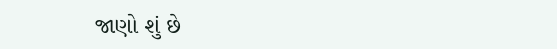જાણો શું છે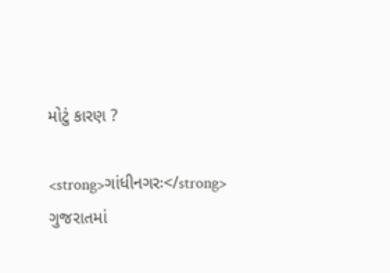મોટું કારણ ?

<strong>ગાંધીનગરઃ</strong> ગુજરાતમાં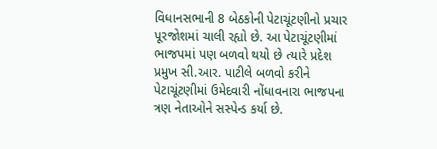વિધાનસભાની 8 બેઠકોની પેટાચૂંટણીનો પ્રચાર પૂરજોશમાં ચાલી રહ્યો છે. આ પેટાચૂંટણીમાં ભાજપમાં પણ બળવો થયો છે ત્યારે પ્રદેશ પ્રમુખ સી.આર. પાટીલે બળવો કરીને પેટાચૂંટણીમાં ઉમેદવારી નોંધાવનારા ભાજપના ત્રણ નેતાઓને સસ્પેન્ડ કર્યા છે.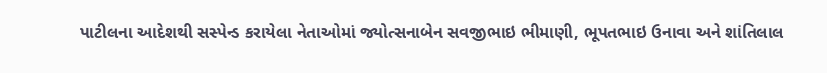પાટીલના આદેશથી સસ્પેન્ડ કરાયેલા નેતાઓમાં જ્યોત્સનાબેન સવજીભાઇ ભીમાણી, ભૂપતભાઇ ઉનાવા અને શાંતિલાલ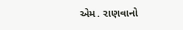એમ. રાણવાનો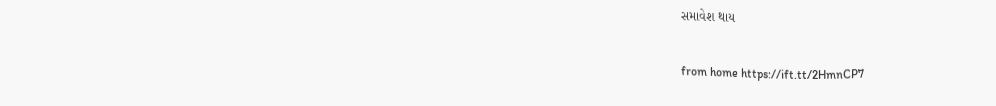સમાવેશ થાય

from home https://ift.tt/2HmnCP7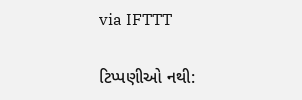via IFTTT

ટિપ્પણીઓ નથી: